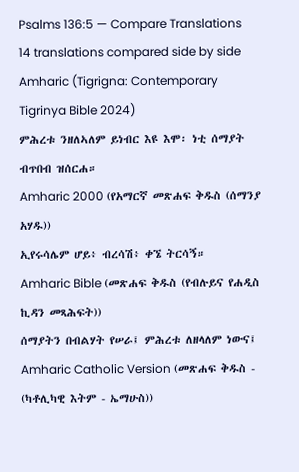Psalms 136:5 — Compare Translations
14 translations compared side by side
Amharic (Tigrigna: Contemporary Tigrinya Bible 2024)
ምሕረቱ ንዘለኣለም ይነብር እዩ እሞ፡ ነቲ ሰማያት ብጥበብ ዝሰርሐ።
Amharic 2000 (የአማርኛ መጽሐፍ ቅዱስ (ሰማንያ አሃዱ))
ኢየሩሳሌም ሆይ፥ ብረሳሽ፥ ቀኜ ትርሳኝ።
Amharic Bible (መጽሐፍ ቅዱስ (የብሉይና የሐዲስ ኪዳን መጻሕፍት))
ሰማያትን በብልሃት የሠራ፤ ምሕረቱ ለዘላለም ነውና፤
Amharic Catholic Version (መጽሐፍ ቅዱስ - (ካቶሊካዊ እትም - ኤማሁስ))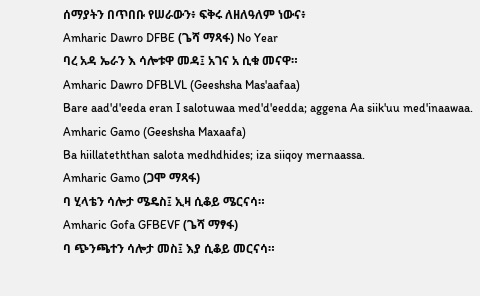ሰማያትን በጥበቡ የሠራውን፥ ፍቅሩ ለዘለዓለም ነውና፥
Amharic Dawro DFBE (ጌሻ ማጻፋ) No Year
ባረ አዳ ኤራን እ ሳሎቱዋ መዳ፤ አገና አ ሲቁ መናዋ።
Amharic Dawro DFBLVL (Geeshsha Mas'aafaa)
Bare aad'd'eeda eran I salotuwaa med'd'eedda; aggena Aa siik'uu med'inaawaa.
Amharic Gamo (Geeshsha Maxaafa)
Ba hiillateththan salota medhdhides; iza siiqoy mernaassa.
Amharic Gamo (ጋሞ ማጻፋ)
ባ ሂላቴን ሳሎታ ሜዴስ፤ ኢዛ ሲቆይ ሜርናሳ።
Amharic Gofa GFBEVF (ጌሻ ማፃፋ)
ባ ጭንጫተን ሳሎታ መስ፤ እያ ሲቆይ መርናሳ።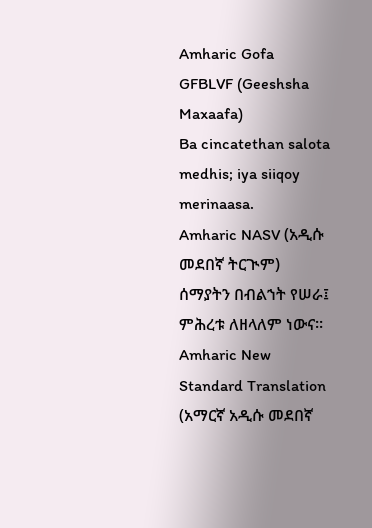Amharic Gofa GFBLVF (Geeshsha Maxaafa)
Ba cincatethan salota medhis; iya siiqoy merinaasa.
Amharic NASV (አዲሱ መደበኛ ትርጒም)
ሰማያትን በብልኀት የሠራ፤ ምሕረቱ ለዘላለም ነውና።
Amharic New Standard Translation (አማርኛ አዲሱ መደበኛ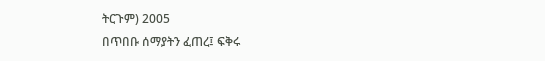ትርጉም) 2005
በጥበቡ ሰማያትን ፈጠረ፤ ፍቅሩ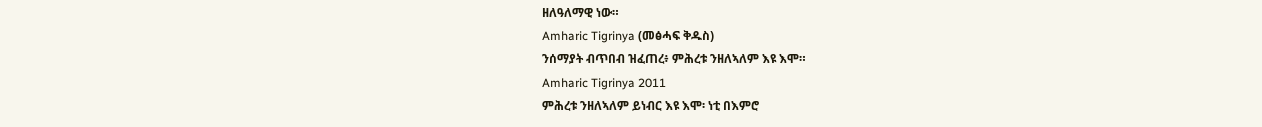ዘለዓለማዊ ነው።
Amharic Tigrinya (መፅሓፍ ቅዱስ)
ንሰማያት ብጥበብ ዝፈጠረ፥ ምሕረቱ ንዘለኣለም እዩ እሞ።
Amharic Tigrinya 2011
ምሕረቱ ንዘለኣለም ይነብር እዩ እሞ፡ ነቲ በእምሮ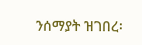ንሰማያት ዝገበረ፡